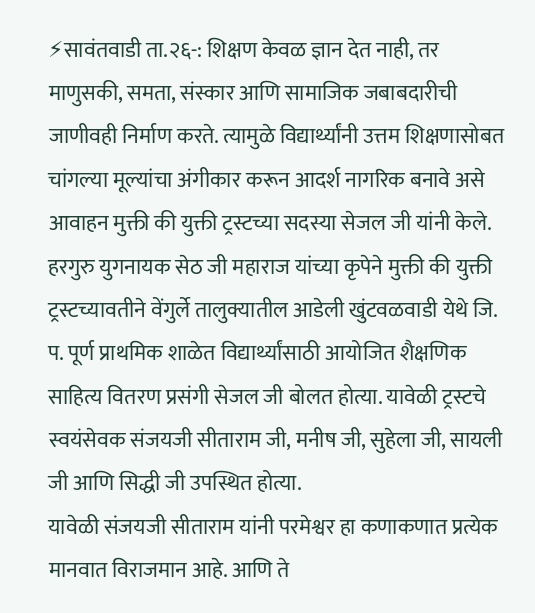⚡सावंतवाडी ता.२६-: शिक्षण केवळ ज्ञान देत नाही, तर माणुसकी, समता, संस्कार आणि सामाजिक जबाबदारीची जाणीवही निर्माण करते. त्यामुळे विद्यार्थ्यांनी उत्तम शिक्षणासोबत चांगल्या मूल्यांचा अंगीकार करून आदर्श नागरिक बनावे असे आवाहन मुक्ती की युक्ती ट्रस्टच्या सदस्या सेजल जी यांनी केले.
हरगुरु युगनायक सेठ जी महाराज यांच्या कृपेने मुक्ती की युक्ती ट्रस्टच्यावतीने वेंगुर्ले तालुक्यातील आडेली खुंटवळवाडी येथे जि. प. पूर्ण प्राथमिक शाळेत विद्यार्थ्यांसाठी आयोजित शैक्षणिक साहित्य वितरण प्रसंगी सेजल जी बोलत होत्या. यावेळी ट्रस्टचे स्वयंसेवक संजयजी सीताराम जी, मनीष जी, सुहेला जी, सायली जी आणि सिद्धी जी उपस्थित होत्या.
यावेळी संजयजी सीताराम यांनी परमेश्वर हा कणाकणात प्रत्येक मानवात विराजमान आहे. आणि ते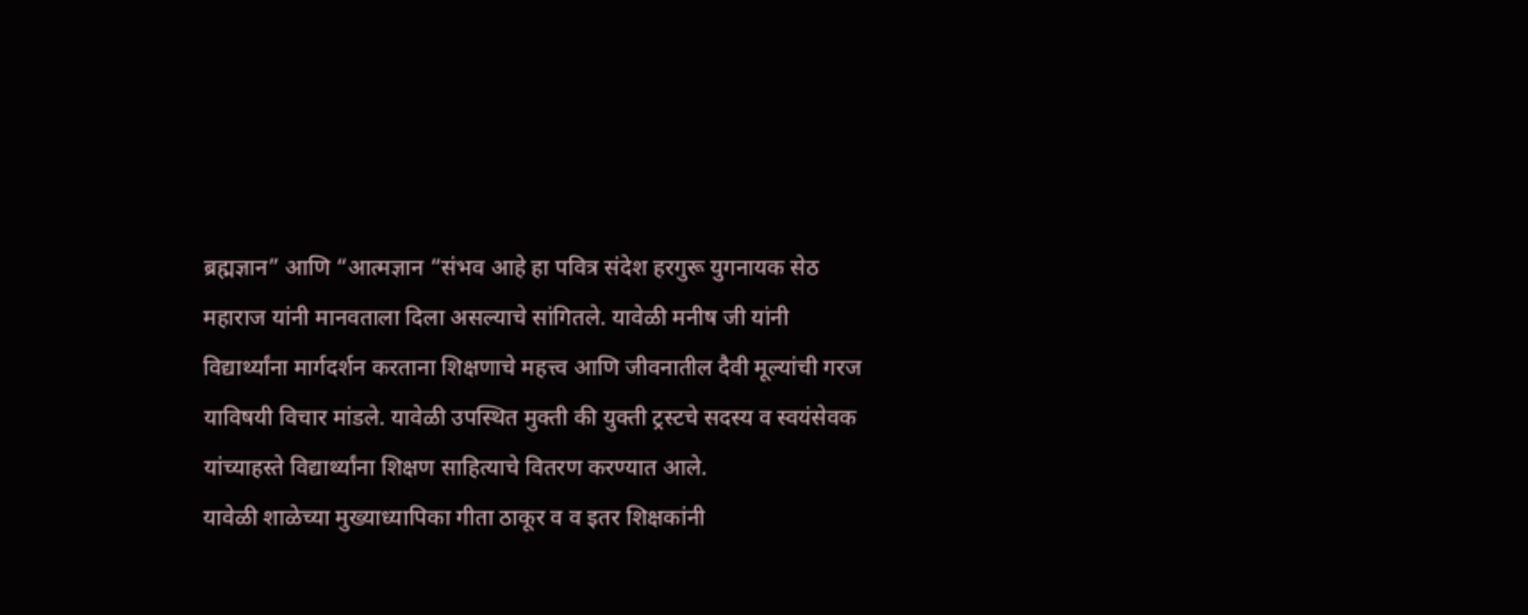ब्रह्मज्ञान” आणि “आत्मज्ञान “संभव आहे हा पवित्र संदेश हरगुरू युगनायक सेठ महाराज यांनी मानवताला दिला असल्याचे सांगितले. यावेळी मनीष जी यांनी विद्यार्थ्यांना मार्गदर्शन करताना शिक्षणाचे महत्त्व आणि जीवनातील दैवी मूल्यांची गरज याविषयी विचार मांडले. यावेळी उपस्थित मुक्ती की युक्ती ट्रस्टचे सदस्य व स्वयंसेवक यांच्याहस्ते विद्यार्थ्यांना शिक्षण साहित्याचे वितरण करण्यात आले.
यावेळी शाळेच्या मुख्याध्यापिका गीता ठाकूर व व इतर शिक्षकांनी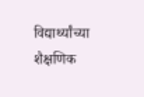विद्यार्थ्यांच्या शैक्षणिक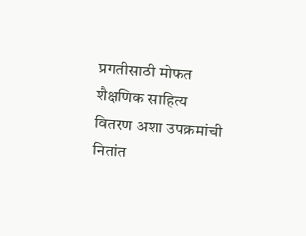प्रगतीसाठी मोफत शैक्षणिक साहित्य वितरण अशा उपक्रमांची नितांत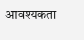आवश्यकता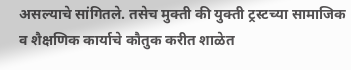असल्याचे सांगितले. तसेच मुक्ती की युक्ती ट्रस्टच्या सामाजिक व शैक्षणिक कार्याचे कौतुक करीत शाळेत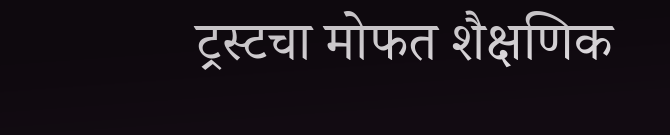ट्रस्टचा मोफत शैक्षणिक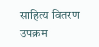साहित्य वितरण उपक्रम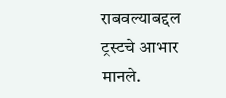राबवल्याबद्दल ट्रस्टचे आभार मानले.